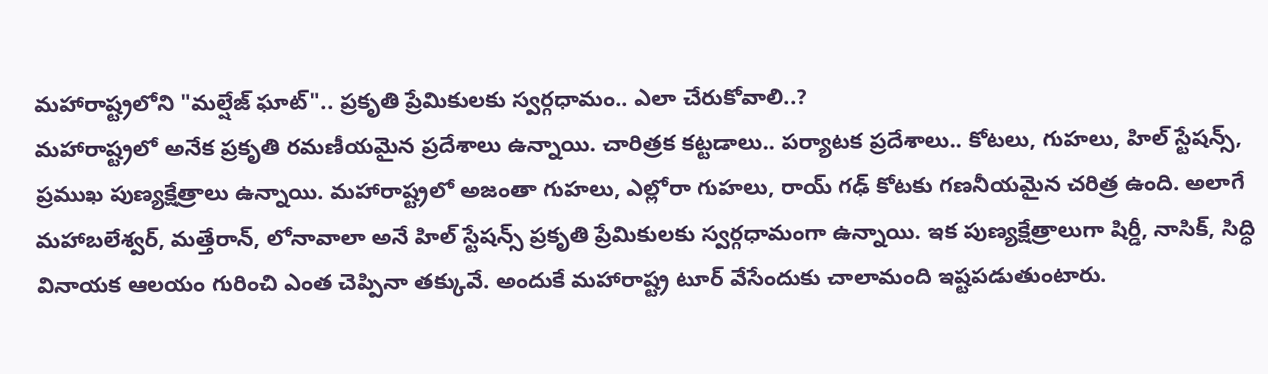మహారాష్ట్రలోని "మల్షేజ్ ఘాట్".. ప్రకృతి ప్రేమికులకు స్వర్గధామం.. ఎలా చేరుకోవాలి..?
మహారాష్ట్రలో అనేక ప్రకృతి రమణీయమైన ప్రదేశాలు ఉన్నాయి. చారిత్రక కట్టడాలు.. పర్యాటక ప్రదేశాలు.. కోటలు, గుహలు, హిల్ స్టేషన్స్, ప్రముఖ పుణ్యక్షేత్రాలు ఉన్నాయి. మహారాష్ట్రలో అజంతా గుహలు, ఎల్లోరా గుహలు, రాయ్ గఢ్ కోటకు గణనీయమైన చరిత్ర ఉంది. అలాగే మహాబలేశ్వర్, మత్తేరాన్, లోనావాలా అనే హిల్ స్టేషన్స్ ప్రకృతి ప్రేమికులకు స్వర్గధామంగా ఉన్నాయి. ఇక పుణ్యక్షేత్రాలుగా షిర్డీ, నాసిక్, సిద్ధి వినాయక ఆలయం గురించి ఎంత చెప్పినా తక్కువే. అందుకే మహారాష్ట్ర టూర్ వేసేందుకు చాలామంది ఇష్టపడుతుంటారు.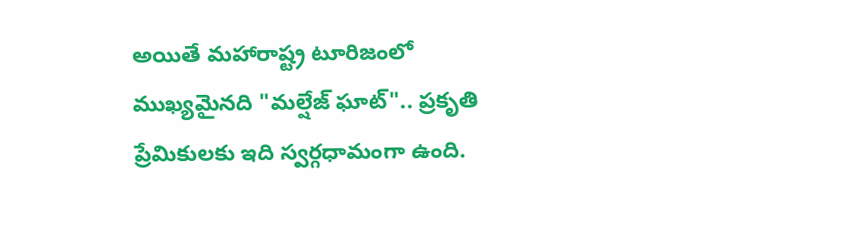అయితే మహారాష్ట్ర టూరిజంలో ముఖ్యమైనది "మల్షేజ్ ఘాట్".. ప్రకృతి ప్రేమికులకు ఇది స్వర్గధామంగా ఉంది.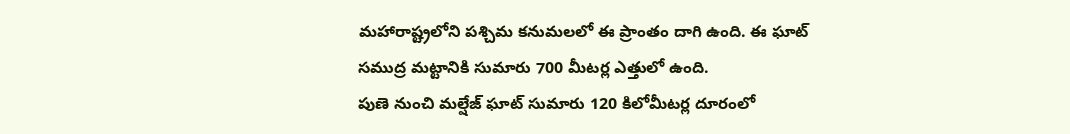మహారాష్ట్రలోని పశ్చిమ కనుమలలో ఈ ప్రాంతం దాగి ఉంది. ఈ ఘాట్ సముద్ర మట్టానికి సుమారు 700 మీటర్ల ఎత్తులో ఉంది.
పుణె నుంచి మల్షేజ్ ఘాట్ సుమారు 120 కిలోమీటర్ల దూరంలో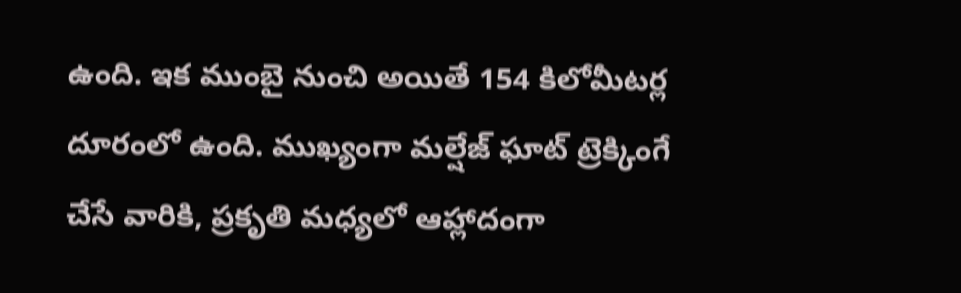ఉంది. ఇక ముంబై నుంచి అయితే 154 కిలోమీటర్ల దూరంలో ఉంది. ముఖ్యంగా మల్షేజ్ ఘాట్ ట్రెక్కింగే చేసే వారికి, ప్రకృతి మధ్యలో ఆహ్లాదంగా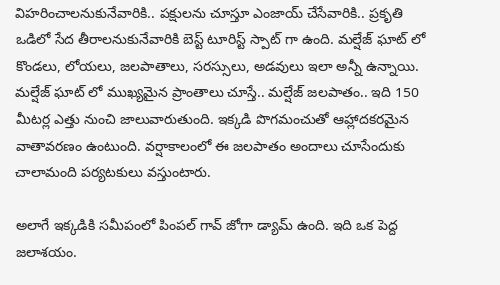విహరించాలనుకునేవారికి.. పక్షులను చూస్తూ ఎంజాయ్ చేసేవారికి.. ప్రకృతి ఒడిలో సేద తీరాలనుకునేవారికి బెస్ట్ టూరిస్ట్ స్పాట్ గా ఉంది. మల్షేజ్ ఘాట్ లో కొండలు, లోయలు, జలపాతాలు, సరస్సులు, అడవులు ఇలా అన్నీ ఉన్నాయి. మల్షేజ్ ఘాట్ లో ముఖ్యమైన ప్రాంతాలు చూస్తే.. మల్షేజ్ జలపాతం.. ఇది 150 మీటర్ల ఎత్తు నుంచి జాలువారుతుంది. ఇక్కడి పొగమంచుతో ఆహ్లాదకరమైన వాతావరణం ఉంటుంది. వర్షాకాలంలో ఈ జలపాతం అందాలు చూసేందుకు చాలామంది పర్యటకులు వస్తుంటారు.

అలాగే ఇక్కడికి సమీపంలో పింపల్ గావ్ జోగా డ్యామ్ ఉంది. ఇది ఒక పెద్ద జలాశయం.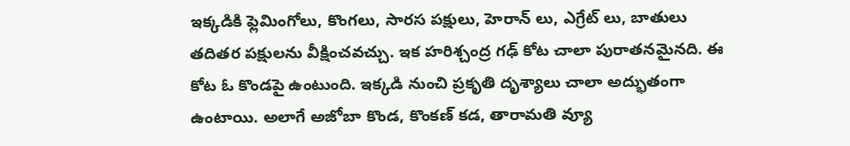ఇక్కడికి ఫ్లెమింగోలు, కొంగలు, సారస పక్షులు, హెరాన్ లు, ఎగ్రేట్ లు, బాతులు తదితర పక్షులను వీక్షించవచ్చు. ఇక హరిశ్చంద్ర గఢ్ కోట చాలా పురాతనమైనది. ఈ కోట ఓ కొండపై ఉంటుంది. ఇక్కడి నుంచి ప్రకృతి దృశ్యాలు చాలా అద్భుతంగా ఉంటాయి. అలాగే అజోబా కొండ, కొంకణ్ కడ, తారామతి వ్యూ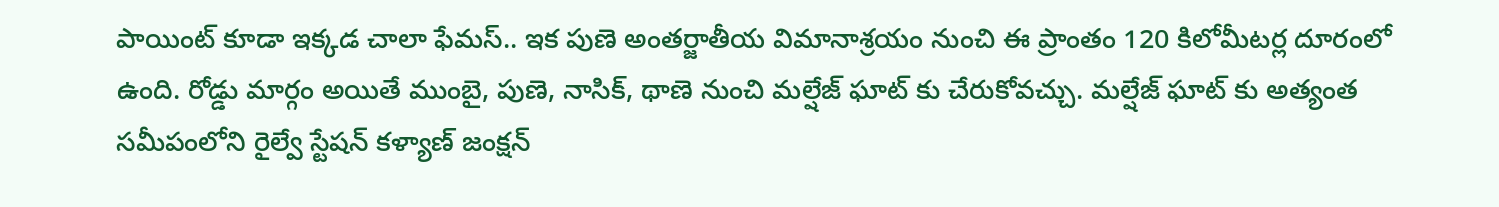పాయింట్ కూడా ఇక్కడ చాలా ఫేమస్.. ఇక పుణె అంతర్జాతీయ విమానాశ్రయం నుంచి ఈ ప్రాంతం 120 కిలోమీటర్ల దూరంలో ఉంది. రోడ్డు మార్గం అయితే ముంబై, పుణె, నాసిక్, థాణె నుంచి మల్షేజ్ ఘాట్ కు చేరుకోవచ్చు. మల్షేజ్ ఘాట్ కు అత్యంత సమీపంలోని రైల్వే స్టేషన్ కళ్యాణ్ జంక్షన్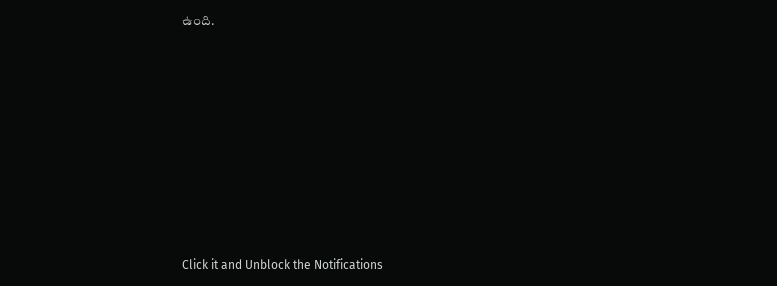ఉంది.












Click it and Unblock the Notifications